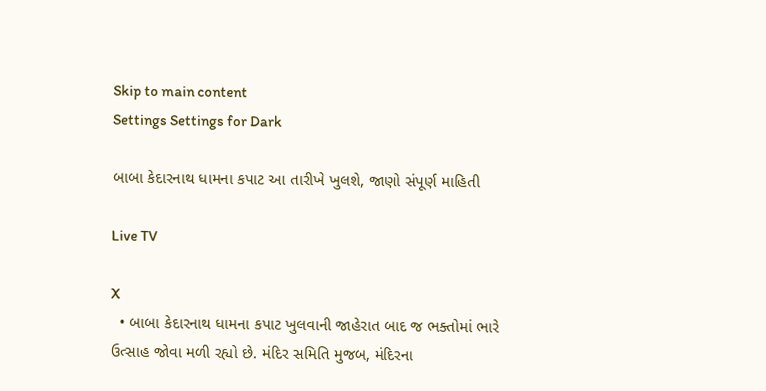Skip to main content
Settings Settings for Dark

બાબા કેદારનાથ ધામના કપાટ આ તારીખે ખુલશે, જાણો સંપૂર્ણ માહિતી

Live TV

X
  • બાબા કેદારનાથ ધામના કપાટ ખુલવાની જાહેરાત બાદ જ ભક્તોમાં ભારે ઉત્સાહ જોવા મળી રહ્યો છે. મંદિર સમિતિ મુજબ, મંદિરના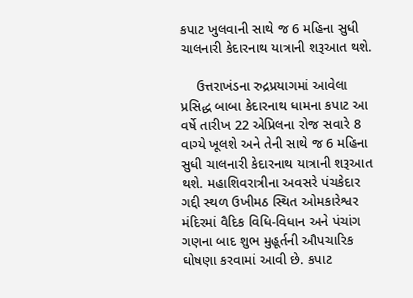કપાટ ખુલવાની સાથે જ 6 મહિના સુધી ચાલનારી કેદારનાથ યાત્રાની શરૂઆત થશે.

    ઉત્તરાખંડના રુદ્રપ્રયાગમાં આવેલા પ્રસિદ્ધ બાબા કેદારનાથ ધામના કપાટ આ વર્ષે તારીખ 22 એપ્રિલના રોજ સવારે 8 વાગ્યે ખૂલશે અને તેની સાથે જ 6 મહિના સુધી ચાલનારી કેદારનાથ યાત્રાની શરૂઆત થશે. મહાશિવરાત્રીના અવસરે પંચકેદાર ગદ્દી સ્થળ ઉખીમઠ સ્થિત ઓમકારેશ્વર મંદિરમાં વૈદિક વિધિ-વિધાન અને પંચાંગ ગણના બાદ શુભ મુહૂર્તની ઔપચારિક ઘોષણા કરવામાં આવી છે. કપાટ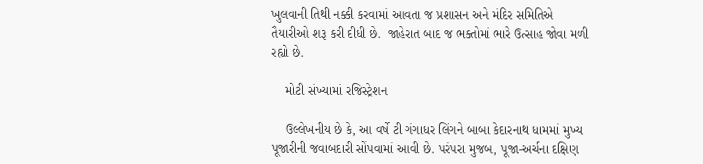ખુલવાની તિથી નક્કી કરવામાં આવતા જ પ્રશાસન અને મંદિર સમિતિએ તૈયારીઓ શરૂ કરી દીધી છે.  જાહેરાત બાદ જ ભક્તોમાં ભારે ઉત્સાહ જોવા મળી રહ્યો છે.

    મોટી સંખ્યામાં રજિસ્ટ્રેશન

    ઉલ્લેખનીય છે કે, આ વર્ષે ટી ગંગાધર લિંગને બાબા કેદારનાથ ધામમાં મુખ્ય પૂજારીની જવાબદારી સોંપવામાં આવી છે. પરંપરા મુજબ, પૂજા-અર્ચના દક્ષિણ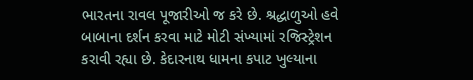ભારતના રાવલ પૂજારીઓ જ કરે છે. શ્રદ્ધાળુઓ હવે બાબાના દર્શન કરવા માટે મોટી સંખ્યામાં રજિસ્ટ્રેશન કરાવી રહ્યા છે. કેદારનાથ ધામના કપાટ ખુલ્યાના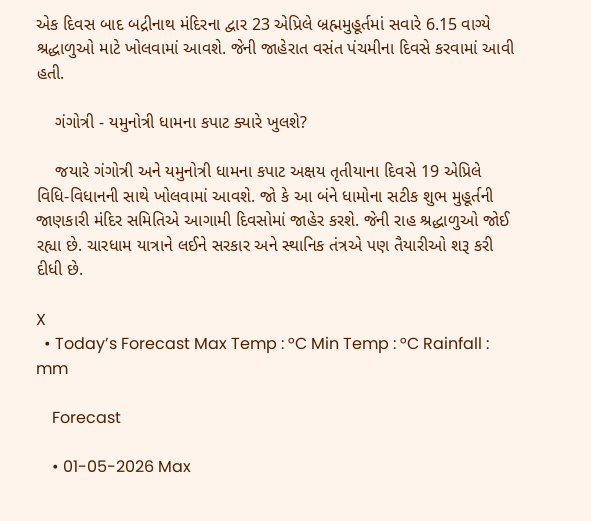એક દિવસ બાદ બદ્રીનાથ મંદિરના દ્વાર 23 એપ્રિલે બ્રહ્મમુહૂર્તમાં સવારે 6.15 વાગ્યે શ્રદ્ધાળુઓ માટે ખોલવામાં આવશે. જેની જાહેરાત વસંત પંચમીના દિવસે કરવામાં આવી હતી.

    ગંગોત્રી - યમુનોત્રી ધામના કપાટ ક્યારે ખુલશે?

    જયારે ગંગોત્રી અને યમુનોત્રી ધામના કપાટ અક્ષય તૃતીયાના દિવસે 19 એપ્રિલે વિધિ-વિધાનની સાથે ખોલવામાં આવશે. જો કે આ બંને ધામોના સટીક શુભ મુહૂર્તની જાણકારી મંદિર સમિતિએ આગામી દિવસોમાં જાહેર કરશે. જેની રાહ શ્રદ્ધાળુઓ જોઈ રહ્યા છે. ચારધામ યાત્રાને લઈને સરકાર અને સ્થાનિક તંત્રએ પણ તૈયારીઓ શરૂ કરી દીધી છે.

X
  • Today’s Forecast Max Temp : °C Min Temp : °C Rainfall : mm

    Forecast

    • 01-05-2026 Max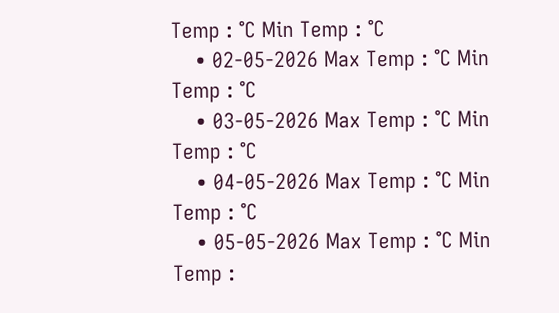Temp : °C Min Temp : °C
    • 02-05-2026 Max Temp : °C Min Temp : °C
    • 03-05-2026 Max Temp : °C Min Temp : °C
    • 04-05-2026 Max Temp : °C Min Temp : °C
    • 05-05-2026 Max Temp : °C Min Temp :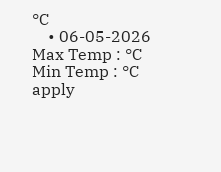°C
    • 06-05-2026 Max Temp : °C Min Temp : °C
apply